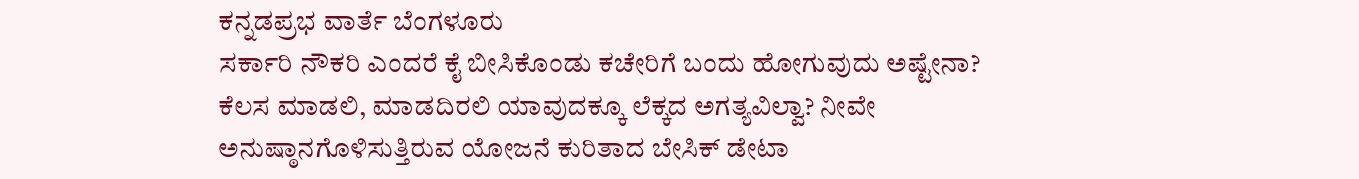ಕನ್ನಡಪ್ರಭ ವಾರ್ತೆ ಬೆಂಗಳೂರು
ಸರ್ಕಾರಿ ನೌಕರಿ ಎಂದರೆ ಕೈ ಬೀಸಿಕೊಂಡು ಕಚೇರಿಗೆ ಬಂದು ಹೋಗುವುದು ಅಷ್ಟೇನಾ? ಕೆಲಸ ಮಾಡಲಿ, ಮಾಡದಿರಲಿ ಯಾವುದಕ್ಕೂ ಲೆಕ್ಕದ ಅಗತ್ಯವಿಲ್ವಾ? ನೀವೇ ಅನುಷ್ಠಾನಗೊಳಿಸುತ್ತಿರುವ ಯೋಜನೆ ಕುರಿತಾದ ಬೇಸಿಕ್ ಡೇಟಾ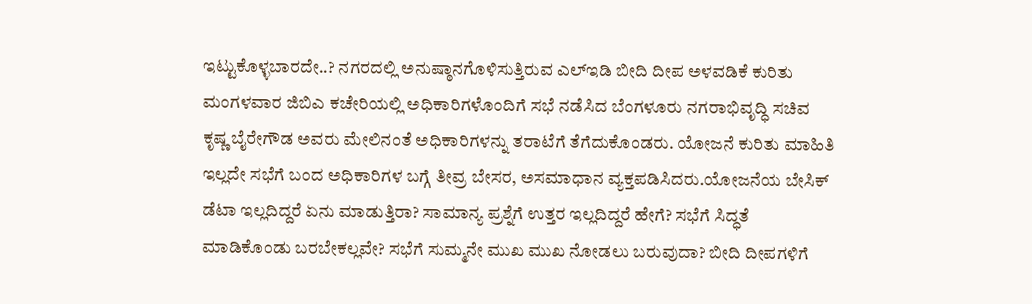ಇಟ್ಟುಕೊಳ್ಳಬಾರದೇ..? ನಗರದಲ್ಲಿ ಅನುಷ್ಠಾನಗೊಳಿಸುತ್ತಿರುವ ಎಲ್ಇಡಿ ಬೀದಿ ದೀಪ ಅಳವಡಿಕೆ ಕುರಿತು ಮಂಗಳವಾರ ಜಿಬಿಎ ಕಚೇರಿಯಲ್ಲಿ ಅಧಿಕಾರಿಗಳೊಂದಿಗೆ ಸಭೆ ನಡೆಸಿದ ಬೆಂಗಳೂರು ನಗರಾಭಿವೃದ್ಧಿ ಸಚಿವ ಕೃಷ್ಣ ಬೈರೇಗೌಡ ಅವರು ಮೇಲಿನಂತೆ ಅಧಿಕಾರಿಗಳನ್ನು ತರಾಟೆಗೆ ತೆಗೆದುಕೊಂಡರು. ಯೋಜನೆ ಕುರಿತು ಮಾಹಿತಿ ಇಲ್ಲದೇ ಸಭೆಗೆ ಬಂದ ಅಧಿಕಾರಿಗಳ ಬಗ್ಗೆ ತೀವ್ರ ಬೇಸರ, ಅಸಮಾಧಾನ ವ್ಯಕ್ತಪಡಿಸಿದರು.ಯೋಜನೆಯ ಬೇಸಿಕ್ ಡೆಟಾ ಇಲ್ಲದಿದ್ದರೆ ಏನು ಮಾಡುತ್ತಿರಾ? ಸಾಮಾನ್ಯ ಪ್ರಶ್ನೆಗೆ ಉತ್ತರ ಇಲ್ಲದಿದ್ದರೆ ಹೇಗೆ? ಸಭೆಗೆ ಸಿದ್ಧತೆ ಮಾಡಿಕೊಂಡು ಬರಬೇಕಲ್ಲವೇ? ಸಭೆಗೆ ಸುಮ್ಮನೇ ಮುಖ ಮುಖ ನೋಡಲು ಬರುವುದಾ? ಬೀದಿ ದೀಪಗಳಿಗೆ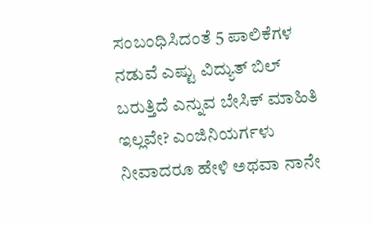ಸಂಬಂಧಿಸಿದಂತೆ 5 ಪಾಲಿಕೆಗಳ ನಡುವೆ ಎಷ್ಟು ವಿದ್ಯುತ್ ಬಿಲ್ ಬರುತ್ತಿದೆ ಎನ್ನುವ ಬೇಸಿಕ್ ಮಾಹಿತಿ ಇಲ್ಲವೇ? ಎಂಜಿನಿಯರ್ಗಳು ನೀವಾದರೂ ಹೇಳಿ ಅಥವಾ ನಾನೇ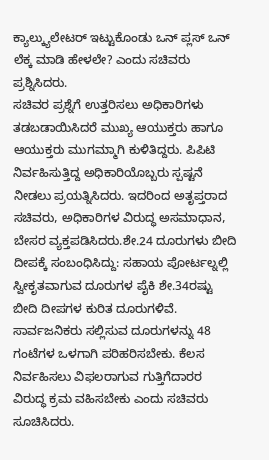ಕ್ಯಾಲ್ಕ್ಯುಲೇಟರ್ ಇಟ್ಟುಕೊಂಡು ಒನ್ ಪ್ಲಸ್ ಒನ್ ಲೆಕ್ಕ ಮಾಡಿ ಹೇಳಲೇ? ಎಂದು ಸಚಿವರು ಪ್ರಶ್ನಿಸಿದರು.
ಸಚಿವರ ಪ್ರಶ್ನೆಗೆ ಉತ್ತರಿಸಲು ಅಧಿಕಾರಿಗಳು ತಡಬಡಾಯಿಸಿದರೆ ಮುಖ್ಯ ಆಯುಕ್ತರು ಹಾಗೂ ಆಯುಕ್ತರು ಮುಗಮ್ಮಾಗಿ ಕುಳಿತಿದ್ದರು. ಪಿಪಿಟಿ ನಿರ್ವಹಿಸುತ್ತಿದ್ದ ಅಧಿಕಾರಿಯೊಬ್ಬರು ಸ್ಪಷ್ಟನೆ ನೀಡಲು ಪ್ರಯತ್ನಿಸಿದರು. ಇದರಿಂದ ಅತೃಪ್ತರಾದ ಸಚಿವರು, ಅಧಿಕಾರಿಗಳ ವಿರುದ್ಧ ಅಸಮಾಧಾನ, ಬೇಸರ ವ್ಯಕ್ತಪಡಿಸಿದರು.ಶೇ.24 ದೂರುಗಳು ಬೀದಿ ದೀಪಕ್ಕೆ ಸಂಬಂಧಿಸಿದ್ದು: ಸಹಾಯ ಪೋರ್ಟಲ್ನಲ್ಲಿ ಸ್ವೀಕೃತವಾಗುವ ದೂರುಗಳ ಪೈಕಿ ಶೇ.34ರಷ್ಟು ಬೀದಿ ದೀಪಗಳ ಕುರಿತ ದೂರುಗಳಿವೆ. ಸಾರ್ವಜನಿಕರು ಸಲ್ಲಿಸುವ ದೂರುಗಳನ್ನು 48 ಗಂಟೆಗಳ ಒಳಗಾಗಿ ಪರಿಹರಿಸಬೇಕು. ಕೆಲಸ ನಿರ್ವಹಿಸಲು ವಿಫಲರಾಗುವ ಗುತ್ತಿಗೆದಾರರ ವಿರುದ್ಧ ಕ್ರಮ ವಹಿಸಬೇಕು ಎಂದು ಸಚಿವರು ಸೂಚಿಸಿದರು.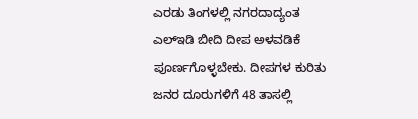ಎರಡು ತಿಂಗಳಲ್ಲಿ ನಗರದಾದ್ಯಂತ ಎಲ್ಇಡಿ ಬೀದಿ ದೀಪ ಅಳವಡಿಕೆ ಪೂರ್ಣಗೊಳ್ಳಬೇಕು. ದೀಪಗಳ ಕುರಿತು ಜನರ ದೂರುಗಳಿಗೆ 48 ತಾಸಲ್ಲಿ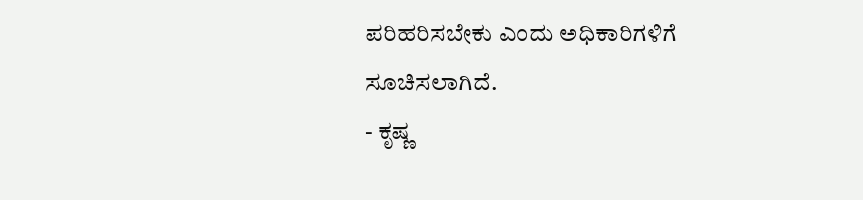ಪರಿಹರಿಸಬೇಕು ಎಂದು ಅಧಿಕಾರಿಗಳಿಗೆ ಸೂಚಿಸಲಾಗಿದೆ.
- ಕೃಷ್ಣ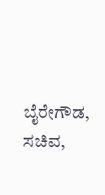ಬೈರೇಗೌಡ, ಸಚಿವ,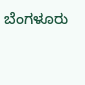ಬೆಂಗಳೂರು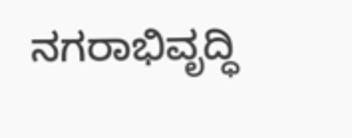ನಗರಾಭಿವೃದ್ಧಿ